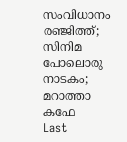സംവിധാനം രഞ്ജിത്ത്; സിനിമ പോലൊരു നാടകം; മറാത്താ കഫേ
Last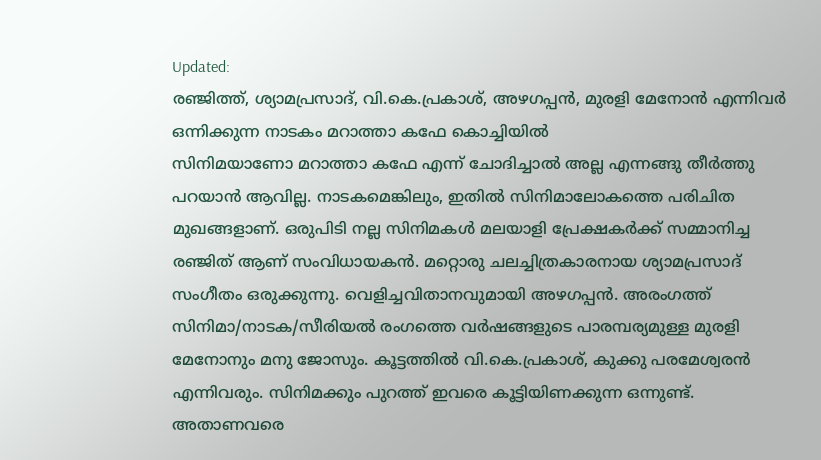Updated:
രഞ്ജിത്ത്, ശ്യാമപ്രസാദ്, വി.കെ.പ്രകാശ്, അഴഗപ്പൻ, മുരളി മേനോൻ എന്നിവർ ഒന്നിക്കുന്ന നാടകം മറാത്താ കഫേ കൊച്ചിയിൽ
സിനിമയാണോ മറാത്താ കഫേ എന്ന് ചോദിച്ചാൽ അല്ല എന്നങ്ങു തീർത്തു പറയാൻ ആവില്ല. നാടകമെങ്കിലും, ഇതിൽ സിനിമാലോകത്തെ പരിചിത മുഖങ്ങളാണ്. ഒരുപിടി നല്ല സിനിമകൾ മലയാളി പ്രേക്ഷകർക്ക് സമ്മാനിച്ച രഞ്ജിത് ആണ് സംവിധായകൻ. മറ്റൊരു ചലച്ചിത്രകാരനായ ശ്യാമപ്രസാദ് സംഗീതം ഒരുക്കുന്നു. വെളിച്ചവിതാനവുമായി അഴഗപ്പൻ. അരംഗത്ത് സിനിമാ/നാടക/സീരിയൽ രംഗത്തെ വർഷങ്ങളുടെ പാരമ്പര്യമുള്ള മുരളി മേനോനും മനു ജോസും. കൂട്ടത്തിൽ വി.കെ.പ്രകാശ്, കുക്കു പരമേശ്വരൻ എന്നിവരും. സിനിമക്കും പുറത്ത് ഇവരെ കൂട്ടിയിണക്കുന്ന ഒന്നുണ്ട്. അതാണവരെ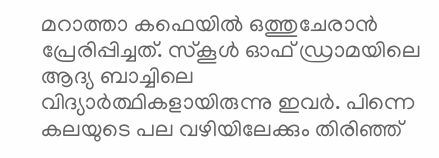മറാത്താ കഫെയിൽ ഒത്തുചേരാൻ പ്രേരിപ്പിച്ചത്. സ്കൂൾ ഓഫ് ഡ്രാമയിലെ ആദ്യ ബാച്ചിലെ വിദ്യാർത്ഥികളായിരുന്നു ഇവർ. പിന്നെ കലയുടെ പല വഴിയിലേക്കും തിരിഞ്ഞ്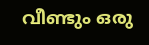വീണ്ടും ഒരു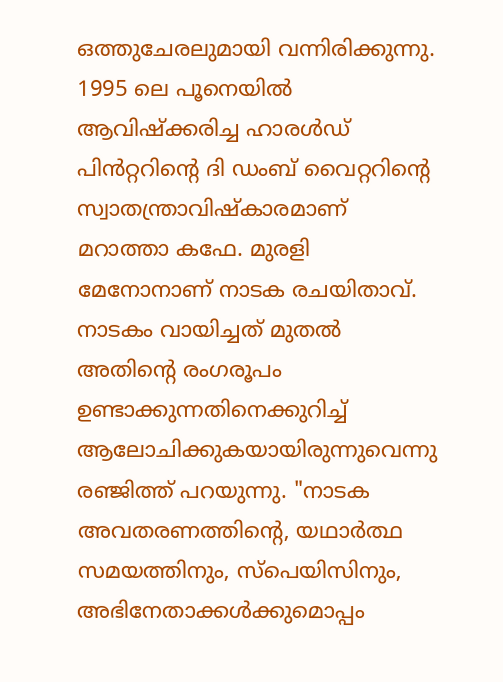ഒത്തുചേരലുമായി വന്നിരിക്കുന്നു. 1995 ലെ പൂനെയിൽ ആവിഷ്ക്കരിച്ച ഹാരൾഡ് പിൻറ്ററിന്റെ ദി ഡംബ് വൈറ്ററിന്റെ സ്വാതന്ത്രാവിഷ്കാരമാണ് മറാത്താ കഫേ. മുരളി മേനോനാണ് നാടക രചയിതാവ്.
നാടകം വായിച്ചത് മുതൽ അതിന്റെ രംഗരൂപം ഉണ്ടാക്കുന്നതിനെക്കുറിച്ച് ആലോചിക്കുകയായിരുന്നുവെന്നു രഞ്ജിത്ത് പറയുന്നു. "നാടക അവതരണത്തിന്റെ, യഥാർത്ഥ സമയത്തിനും, സ്പെയിസിനും, അഭിനേതാക്കൾക്കുമൊപ്പം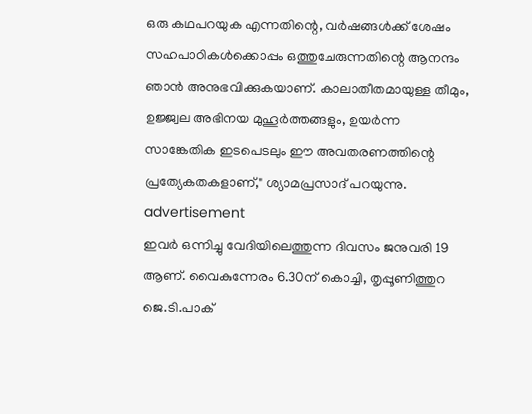ഒരു കഥപറയുക എന്നതിന്റെ, വർഷങ്ങൾക്ക് ശേഷം സഹപാഠികൾക്കൊപ്പം ഒത്തുചേരുന്നതിന്റെ ആനന്ദം ഞാൻ അനുഭവിക്കുകയാണ്. കാലാതീതമായുള്ള തീമും, ഉജ്ജ്വല അഭിനയ മുഹൂർത്തങ്ങളും, ഉയർന്ന സാങ്കേതിക ഇടപെടലും ഈ അവതരണത്തിന്റെ പ്രത്യേകതകളാണ്," ശ്യാമപ്രസാദ് പറയുന്നു.
advertisement
ഇവർ ഒന്നിച്ചു വേദിയിലെത്തുന്ന ദിവസം ജനുവരി 19 ആണ്. വൈകുന്നേരം 6.30ന് കൊച്ചി, തൃപ്പൂണിത്തുറ ജെ.ടി.പാക്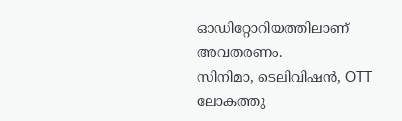ഓഡിറ്റോറിയത്തിലാണ് അവതരണം.
സിനിമാ, ടെലിവിഷൻ, OTT ലോകത്തു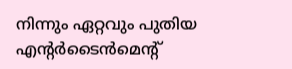നിന്നും ഏറ്റവും പുതിയ എന്റർടൈൻമെന്റ്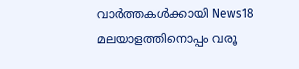വാർത്തകൾക്കായി News18 മലയാളത്തിനൊപ്പം വരൂ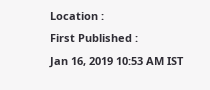Location :
First Published :
Jan 16, 2019 10:53 AM IST